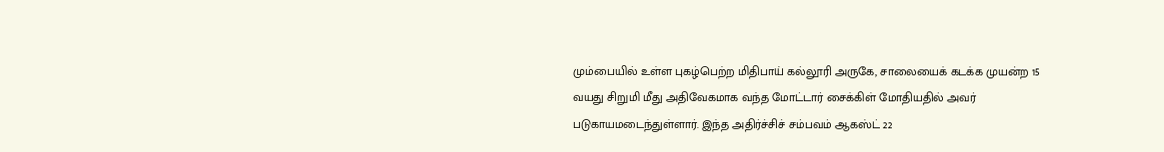மும்பையில் உள்ள புகழ்பெற்ற மிதிபாய் கல்லூரி அருகே, சாலையைக் கடக்க முயன்ற 15 வயது சிறுமி மீது அதிவேகமாக வந்த மோட்டார் சைக்கிள் மோதியதில் அவர் படுகாயமடைந்துள்ளார். இந்த அதிர்ச்சிச் சம்பவம் ஆகஸ்ட் 22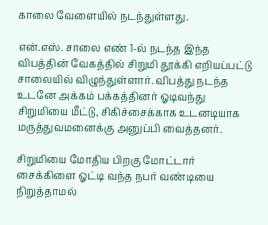காலை வேளையில் நடந்துள்ளது.

என்.எஸ். சாலை எண் 1-ல் நடந்த இந்த விபத்தின் வேகத்தில் சிறுமி தூக்கி எறியப்பட்டு சாலையில் விழுந்துள்ளார். விபத்து நடந்த உடனே அக்கம் பக்கத்தினர் ஓடிவந்து சிறுமியை மீட்டு, சிகிச்சைக்காக உடனடியாக மருத்துவமனைக்கு அனுப்பி வைத்தனர்.

சிறுமியை மோதிய பிறகு மோட்டார் சைக்கிளை ஓட்டி வந்த நபர் வண்டியை நிறுத்தாமல்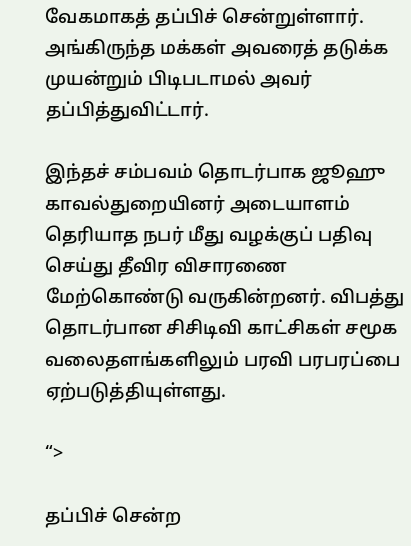வேகமாகத் தப்பிச் சென்றுள்ளார். அங்கிருந்த மக்கள் அவரைத் தடுக்க முயன்றும் பிடிபடாமல் அவர் தப்பித்துவிட்டார்.

இந்தச் சம்பவம் தொடர்பாக ஜூஹு காவல்துறையினர் அடையாளம் தெரியாத நபர் மீது வழக்குப் பதிவு செய்து தீவிர விசாரணை மேற்கொண்டு வருகின்றனர். விபத்து தொடர்பான சிசிடிவி காட்சிகள் சமூக வலைதளங்களிலும் பரவி பரபரப்பை ஏற்படுத்தியுள்ளது.

“>

தப்பிச் சென்ற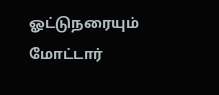ஓட்டுநரையும் மோட்டார்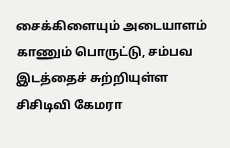சைக்கிளையும் அடையாளம் காணும் பொருட்டு, சம்பவ இடத்தைச் சுற்றியுள்ள சிசிடிவி கேமரா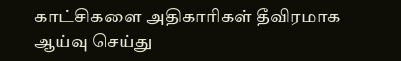காட்சிகளை அதிகாரிகள் தீவிரமாக ஆய்வு செய்து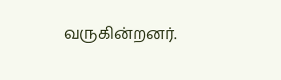வருகின்றனர்.